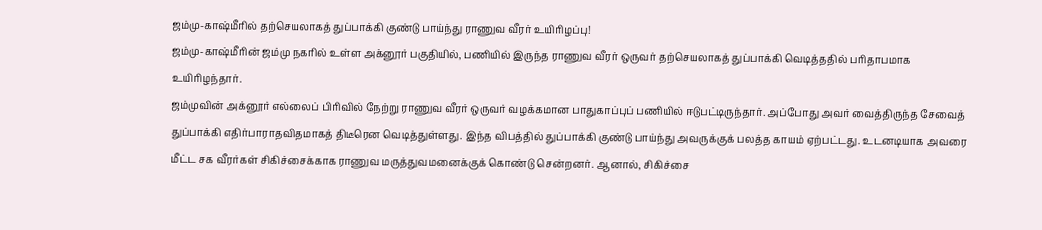ஜம்மு-காஷ்மீரில் தற்செயலாகத் துப்பாக்கி குண்டு பாய்ந்து ராணுவ வீரர் உயிரிழப்பு!
ஜம்மு-காஷ்மீரின் ஜம்மு நகரில் உள்ள அக்னூர் பகுதியில், பணியில் இருந்த ராணுவ வீரர் ஒருவர் தற்செயலாகத் துப்பாக்கி வெடித்ததில் பரிதாபமாக உயிரிழந்தார்.
ஜம்முவின் அக்னூர் எல்லைப் பிரிவில் நேற்று ராணுவ வீரர் ஒருவர் வழக்கமான பாதுகாப்புப் பணியில் ஈடுபட்டிருந்தார். அப்போது அவர் வைத்திருந்த சேவைத் துப்பாக்கி எதிர்பாராதவிதமாகத் திடீரென வெடித்துள்ளது. இந்த விபத்தில் துப்பாக்கி குண்டு பாய்ந்து அவருக்குக் பலத்த காயம் ஏற்பட்டது. உடனடியாக அவரை மீட்ட சக வீரர்கள் சிகிச்சைக்காக ராணுவ மருத்துவமனைக்குக் கொண்டு சென்றனர். ஆனால், சிகிச்சை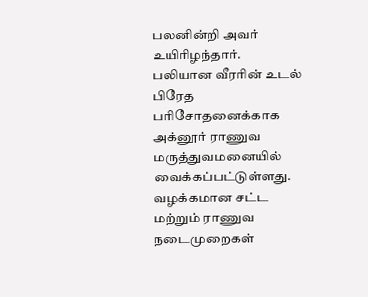பலனின்றி அவர் உயிரிழந்தார். பலியான வீரரின் உடல் பிரேத பரிசோதனைக்காக அக்னூர் ராணுவ மருத்துவமனையில் வைக்கப்பட்டுள்ளது.
வழக்கமான சட்ட மற்றும் ராணுவ நடைமுறைகள்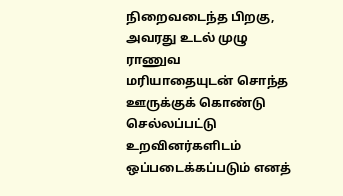நிறைவடைந்த பிறகு, அவரது உடல் முழு ராணுவ மரியாதையுடன் சொந்த ஊருக்குக் கொண்டு செல்லப்பட்டு உறவினர்களிடம் ஒப்படைக்கப்படும் எனத்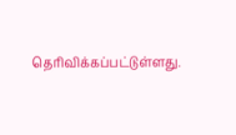தெரிவிக்கப்பட்டுள்ளது.